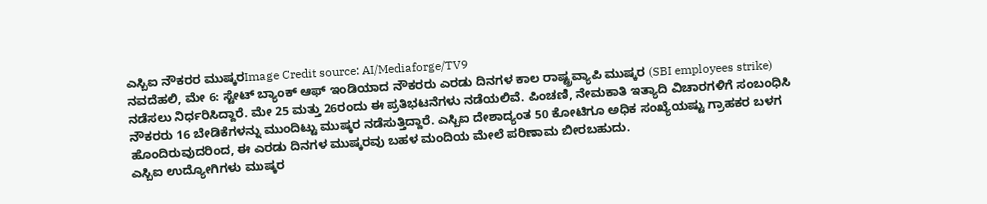ಎಸ್ಬಿಐ ನೌಕರರ ಮುಷ್ಕರImage Credit source: AI/Mediaforge/TV9
ನವದೆಹಲಿ, ಮೇ 6: ಸ್ಟೇಟ್ ಬ್ಯಾಂಕ್ ಆಫ್ ಇಂಡಿಯಾದ ನೌಕರರು ಎರಡು ದಿನಗಳ ಕಾಲ ರಾಷ್ಟ್ರವ್ಯಾಪಿ ಮುಷ್ಕರ (SBI employees strike) ನಡೆಸಲು ನಿರ್ಧರಿಸಿದ್ದಾರೆ. ಮೇ 25 ಮತ್ತು 26ರಂದು ಈ ಪ್ರತಿಭಟನೆಗಳು ನಡೆಯಲಿವೆ. ಪಿಂಚಣಿ, ನೇಮಕಾತಿ ಇತ್ಯಾದಿ ವಿಚಾರಗಳಿಗೆ ಸಂಬಂಧಿಸಿ ನೌಕರರು 16 ಬೇಡಿಕೆಗಳನ್ನು ಮುಂದಿಟ್ಟು ಮುಷ್ಕರ ನಡೆಸುತ್ತಿದ್ದಾರೆ. ಎಸ್ಬಿಐ ದೇಶಾದ್ಯಂತ 50 ಕೋಟಿಗೂ ಅಧಿಕ ಸಂಖ್ಯೆಯಷ್ಟು ಗ್ರಾಹಕರ ಬಳಗ ಹೊಂದಿರುವುದರಿಂದ, ಈ ಎರಡು ದಿನಗಳ ಮುಷ್ಕರವು ಬಹಳ ಮಂದಿಯ ಮೇಲೆ ಪರಿಣಾಮ ಬೀರಬಹುದು.
ಎಸ್ಬಿಐ ಉದ್ಯೋಗಿಗಳು ಮುಷ್ಕರ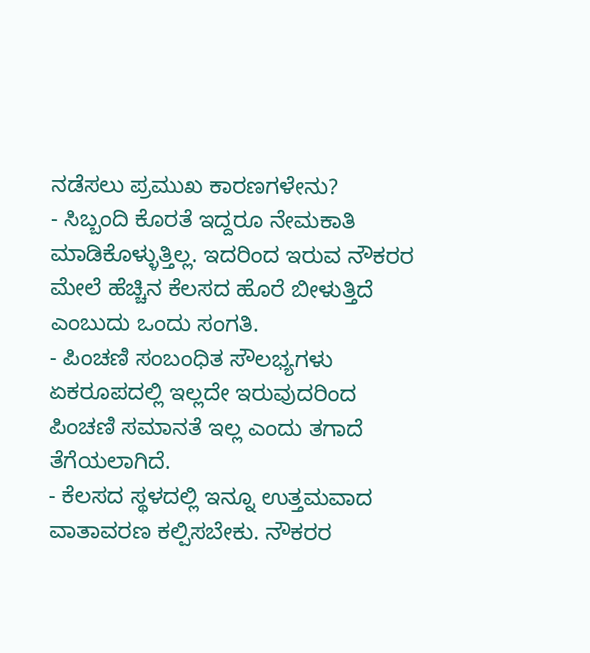ನಡೆಸಲು ಪ್ರಮುಖ ಕಾರಣಗಳೇನು?
- ಸಿಬ್ಬಂದಿ ಕೊರತೆ ಇದ್ದರೂ ನೇಮಕಾತಿ ಮಾಡಿಕೊಳ್ಳುತ್ತಿಲ್ಲ. ಇದರಿಂದ ಇರುವ ನೌಕರರ ಮೇಲೆ ಹೆಚ್ಚಿನ ಕೆಲಸದ ಹೊರೆ ಬೀಳುತ್ತಿದೆ ಎಂಬುದು ಒಂದು ಸಂಗತಿ.
- ಪಿಂಚಣಿ ಸಂಬಂಧಿತ ಸೌಲಭ್ಯಗಳು ಏಕರೂಪದಲ್ಲಿ ಇಲ್ಲದೇ ಇರುವುದರಿಂದ ಪಿಂಚಣಿ ಸಮಾನತೆ ಇಲ್ಲ ಎಂದು ತಗಾದೆ ತೆಗೆಯಲಾಗಿದೆ.
- ಕೆಲಸದ ಸ್ಥಳದಲ್ಲಿ ಇನ್ನೂ ಉತ್ತಮವಾದ ವಾತಾವರಣ ಕಲ್ಪಿಸಬೇಕು. ನೌಕರರ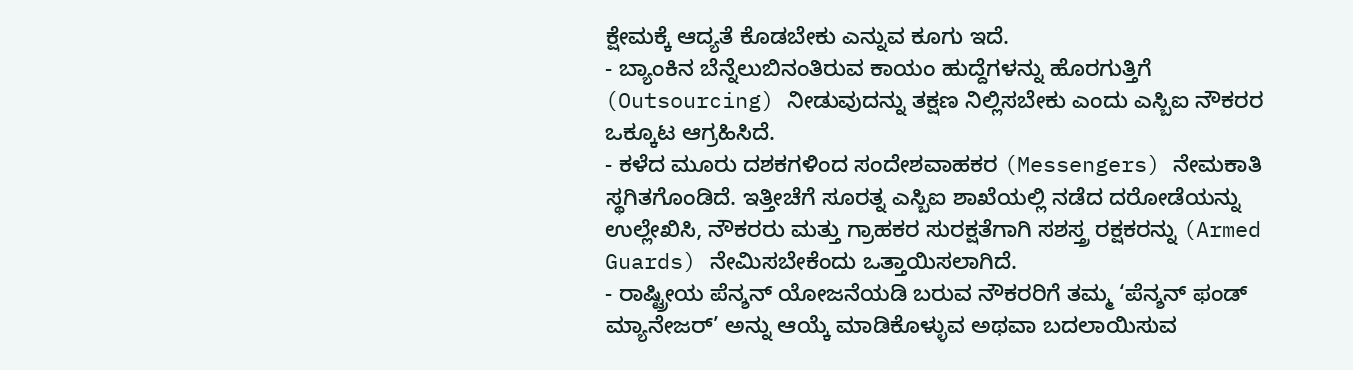ಕ್ಷೇಮಕ್ಕೆ ಆದ್ಯತೆ ಕೊಡಬೇಕು ಎನ್ನುವ ಕೂಗು ಇದೆ.
- ಬ್ಯಾಂಕಿನ ಬೆನ್ನೆಲುಬಿನಂತಿರುವ ಕಾಯಂ ಹುದ್ದೆಗಳನ್ನು ಹೊರಗುತ್ತಿಗೆ (Outsourcing) ನೀಡುವುದನ್ನು ತಕ್ಷಣ ನಿಲ್ಲಿಸಬೇಕು ಎಂದು ಎಸ್ಬಿಐ ನೌಕರರ ಒಕ್ಕೂಟ ಆಗ್ರಹಿಸಿದೆ.
- ಕಳೆದ ಮೂರು ದಶಕಗಳಿಂದ ಸಂದೇಶವಾಹಕರ (Messengers) ನೇಮಕಾತಿ ಸ್ಥಗಿತಗೊಂಡಿದೆ. ಇತ್ತೀಚೆಗೆ ಸೂರತ್ನ ಎಸ್ಬಿಐ ಶಾಖೆಯಲ್ಲಿ ನಡೆದ ದರೋಡೆಯನ್ನು ಉಲ್ಲೇಖಿಸಿ, ನೌಕರರು ಮತ್ತು ಗ್ರಾಹಕರ ಸುರಕ್ಷತೆಗಾಗಿ ಸಶಸ್ತ್ರ ರಕ್ಷಕರನ್ನು (Armed Guards) ನೇಮಿಸಬೇಕೆಂದು ಒತ್ತಾಯಿಸಲಾಗಿದೆ.
- ರಾಷ್ಟ್ರೀಯ ಪೆನ್ಶನ್ ಯೋಜನೆಯಡಿ ಬರುವ ನೌಕರರಿಗೆ ತಮ್ಮ ‘ಪೆನ್ಶನ್ ಫಂಡ್ ಮ್ಯಾನೇಜರ್’ ಅನ್ನು ಆಯ್ಕೆ ಮಾಡಿಕೊಳ್ಳುವ ಅಥವಾ ಬದಲಾಯಿಸುವ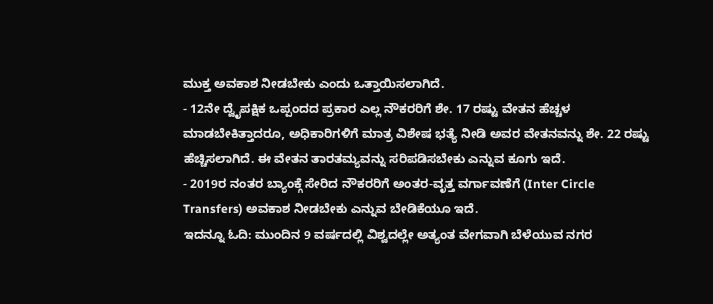ಮುಕ್ತ ಅವಕಾಶ ನೀಡಬೇಕು ಎಂದು ಒತ್ತಾಯಿಸಲಾಗಿದೆ.
- 12ನೇ ದ್ವೈಪಕ್ಷಿಕ ಒಪ್ಪಂದದ ಪ್ರಕಾರ ಎಲ್ಲ ನೌಕರರಿಗೆ ಶೇ. 17 ರಷ್ಟು ವೇತನ ಹೆಚ್ಚಳ ಮಾಡಬೇಕಿತ್ತಾದರೂ, ಅಧಿಕಾರಿಗಳಿಗೆ ಮಾತ್ರ ವಿಶೇಷ ಭತ್ಯೆ ನೀಡಿ ಅವರ ವೇತನವನ್ನು ಶೇ. 22 ರಷ್ಟು ಹೆಚ್ಚಿಸಲಾಗಿದೆ. ಈ ವೇತನ ತಾರತಮ್ಯವನ್ನು ಸರಿಪಡಿಸಬೇಕು ಎನ್ನುವ ಕೂಗು ಇದೆ.
- 2019ರ ನಂತರ ಬ್ಯಾಂಕ್ಗೆ ಸೇರಿದ ನೌಕರರಿಗೆ ಅಂತರ-ವೃತ್ತ ವರ್ಗಾವಣೆಗೆ (Inter Circle Transfers) ಅವಕಾಶ ನೀಡಬೇಕು ಎನ್ನುವ ಬೇಡಿಕೆಯೂ ಇದೆ.
ಇದನ್ನೂ ಓದಿ: ಮುಂದಿನ 9 ವರ್ಷದಲ್ಲಿ ವಿಶ್ವದಲ್ಲೇ ಅತ್ಯಂತ ವೇಗವಾಗಿ ಬೆಳೆಯುವ ನಗರ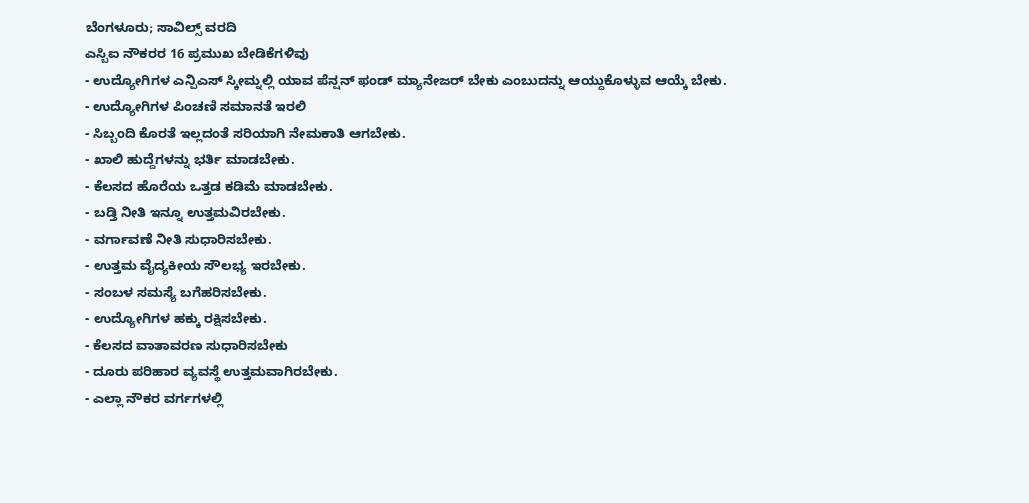ಬೆಂಗಳೂರು; ಸಾವಿಲ್ಸ್ ವರದಿ
ಎಸ್ಬಿಐ ನೌಕರರ 16 ಪ್ರಮುಖ ಬೇಡಿಕೆಗಳಿವು
- ಉದ್ಯೋಗಿಗಳ ಎನ್ಪಿಎಸ್ ಸ್ಕೀಮ್ನಲ್ಲಿ ಯಾವ ಪೆನ್ಷನ್ ಫಂಡ್ ಮ್ಯಾನೇಜರ್ ಬೇಕು ಎಂಬುದನ್ನು ಆಯ್ದುಕೊಳ್ಳುವ ಆಯ್ಕೆ ಬೇಕು.
- ಉದ್ಯೋಗಿಗಳ ಪಿಂಚಣಿ ಸಮಾನತೆ ಇರಲಿ
- ಸಿಬ್ಬಂದಿ ಕೊರತೆ ಇಲ್ಲದಂತೆ ಸರಿಯಾಗಿ ನೇಮಕಾತಿ ಆಗಬೇಕು.
- ಖಾಲಿ ಹುದ್ದೆಗಳನ್ನು ಭರ್ತಿ ಮಾಡಬೇಕು.
- ಕೆಲಸದ ಹೊರೆಯ ಒತ್ತಡ ಕಡಿಮೆ ಮಾಡಬೇಕು.
- ಬಡ್ತಿ ನೀತಿ ಇನ್ನೂ ಉತ್ತಮವಿರಬೇಕು.
- ವರ್ಗಾವಣೆ ನೀತಿ ಸುಧಾರಿಸಬೇಕು.
- ಉತ್ತಮ ವೈದ್ಯಕೀಯ ಸೌಲಭ್ಯ ಇರಬೇಕು.
- ಸಂಬಳ ಸಮಸ್ಯೆ ಬಗೆಹರಿಸಬೇಕು.
- ಉದ್ಯೋಗಿಗಳ ಹಕ್ಕು ರಕ್ಷಿಸಬೇಕು.
- ಕೆಲಸದ ವಾತಾವರಣ ಸುಧಾರಿಸಬೇಕು
- ದೂರು ಪರಿಹಾರ ವ್ಯವಸ್ಥೆ ಉತ್ತಮವಾಗಿರಬೇಕು.
- ಎಲ್ಲಾ ನೌಕರ ವರ್ಗಗಳಲ್ಲಿ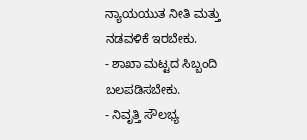ನ್ಯಾಯಯುತ ನೀತಿ ಮತ್ತು ನಡವಳಿಕೆ ಇರಬೇಕು.
- ಶಾಖಾ ಮಟ್ಟದ ಸಿಬ್ಬಂದಿ ಬಲಪಡಿಸಬೇಕು.
- ನಿವೃತ್ತಿ ಸೌಲಭ್ಯ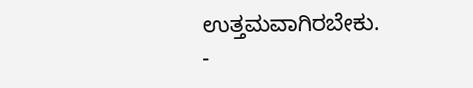ಉತ್ತಮವಾಗಿರಬೇಕು.
-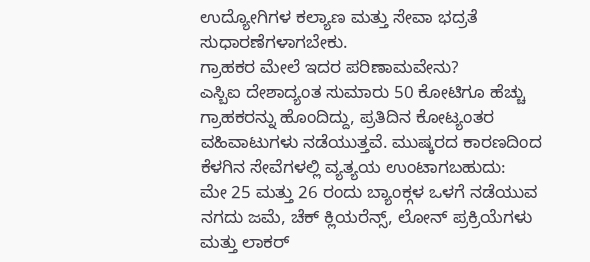ಉದ್ಯೋಗಿಗಳ ಕಲ್ಯಾಣ ಮತ್ತು ಸೇವಾ ಭದ್ರತೆ ಸುಧಾರಣೆಗಳಾಗಬೇಕು.
ಗ್ರಾಹಕರ ಮೇಲೆ ಇದರ ಪರಿಣಾಮವೇನು?
ಎಸ್ಬಿಐ ದೇಶಾದ್ಯಂತ ಸುಮಾರು 50 ಕೋಟಿಗೂ ಹೆಚ್ಚು ಗ್ರಾಹಕರನ್ನು ಹೊಂದಿದ್ದು, ಪ್ರತಿದಿನ ಕೋಟ್ಯಂತರ ವಹಿವಾಟುಗಳು ನಡೆಯುತ್ತವೆ. ಮುಷ್ಕರದ ಕಾರಣದಿಂದ ಕೆಳಗಿನ ಸೇವೆಗಳಲ್ಲಿ ವ್ಯತ್ಯಯ ಉಂಟಾಗಬಹುದು:
ಮೇ 25 ಮತ್ತು 26 ರಂದು ಬ್ಯಾಂಕ್ಗಳ ಒಳಗೆ ನಡೆಯುವ ನಗದು ಜಮೆ, ಚೆಕ್ ಕ್ಲಿಯರೆನ್ಸ್, ಲೋನ್ ಪ್ರಕ್ರಿಯೆಗಳು ಮತ್ತು ಲಾಕರ್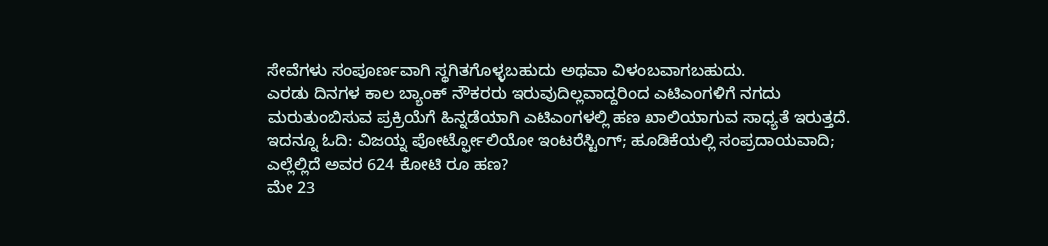ಸೇವೆಗಳು ಸಂಪೂರ್ಣವಾಗಿ ಸ್ಥಗಿತಗೊಳ್ಳಬಹುದು ಅಥವಾ ವಿಳಂಬವಾಗಬಹುದು.
ಎರಡು ದಿನಗಳ ಕಾಲ ಬ್ಯಾಂಕ್ ನೌಕರರು ಇರುವುದಿಲ್ಲವಾದ್ದರಿಂದ ಎಟಿಎಂಗಳಿಗೆ ನಗದು ಮರುತುಂಬಿಸುವ ಪ್ರಕ್ರಿಯೆಗೆ ಹಿನ್ನಡೆಯಾಗಿ ಎಟಿಎಂಗಳಲ್ಲಿ ಹಣ ಖಾಲಿಯಾಗುವ ಸಾಧ್ಯತೆ ಇರುತ್ತದೆ.
ಇದನ್ನೂ ಓದಿ: ವಿಜಯ್ನ ಪೋರ್ಟ್ಫೋಲಿಯೋ ಇಂಟರೆಸ್ಟಿಂಗ್; ಹೂಡಿಕೆಯಲ್ಲಿ ಸಂಪ್ರದಾಯವಾದಿ; ಎಲ್ಲೆಲ್ಲಿದೆ ಅವರ 624 ಕೋಟಿ ರೂ ಹಣ?
ಮೇ 23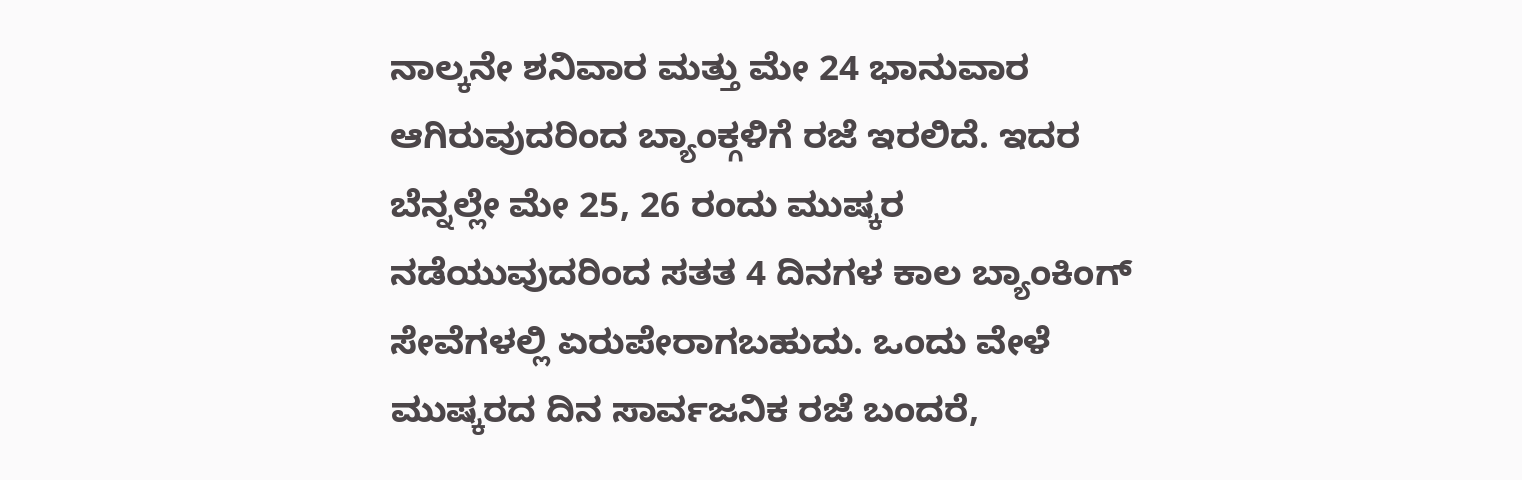ನಾಲ್ಕನೇ ಶನಿವಾರ ಮತ್ತು ಮೇ 24 ಭಾನುವಾರ ಆಗಿರುವುದರಿಂದ ಬ್ಯಾಂಕ್ಗಳಿಗೆ ರಜೆ ಇರಲಿದೆ. ಇದರ ಬೆನ್ನಲ್ಲೇ ಮೇ 25, 26 ರಂದು ಮುಷ್ಕರ ನಡೆಯುವುದರಿಂದ ಸತತ 4 ದಿನಗಳ ಕಾಲ ಬ್ಯಾಂಕಿಂಗ್ ಸೇವೆಗಳಲ್ಲಿ ಏರುಪೇರಾಗಬಹುದು. ಒಂದು ವೇಳೆ ಮುಷ್ಕರದ ದಿನ ಸಾರ್ವಜನಿಕ ರಜೆ ಬಂದರೆ,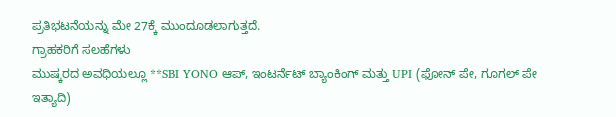ಪ್ರತಿಭಟನೆಯನ್ನು ಮೇ 27ಕ್ಕೆ ಮುಂದೂಡಲಾಗುತ್ತದೆ.
ಗ್ರಾಹಕರಿಗೆ ಸಲಹೆಗಳು
ಮುಷ್ಕರದ ಅವಧಿಯಲ್ಲೂ **SBI YONO ಆಪ್, ಇಂಟರ್ನೆಟ್ ಬ್ಯಾಂಕಿಂಗ್ ಮತ್ತು UPI (ಫೋನ್ ಪೇ, ಗೂಗಲ್ ಪೇ ಇತ್ಯಾದಿ)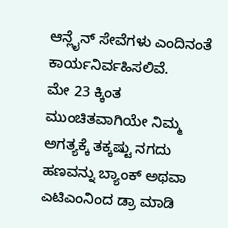ಆನ್ಲೈನ್ ಸೇವೆಗಳು ಎಂದಿನಂತೆ ಕಾರ್ಯನಿರ್ವಹಿಸಲಿವೆ.
ಮೇ 23 ಕ್ಕಿಂತ ಮುಂಚಿತವಾಗಿಯೇ ನಿಮ್ಮ ಅಗತ್ಯಕ್ಕೆ ತಕ್ಕಷ್ಟು ನಗದು ಹಣವನ್ನು ಬ್ಯಾಂಕ್ ಅಥವಾ ಎಟಿಎಂನಿಂದ ಡ್ರಾ ಮಾಡಿ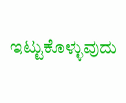ಇಟ್ಟುಕೊಳ್ಳುವುದು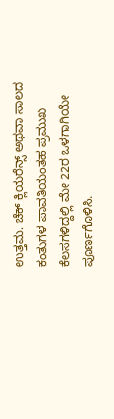ಉತ್ತಮ. ಚೆಕ್ ಕ್ಲಿಯರೆನ್ಸ್ ಅಥವಾ ಸಾಲದ ಕಂತುಗಳ ಪಾವತಿಯಂತಹ ಪ್ರಮುಖ ಕೆಲಸಗಳಿದ್ದಲ್ಲಿ ಮೇ 22ರ ಒಳಗಾಗಿಯೇ ಪೂರ್ಣಗೊಳಿಸಿ.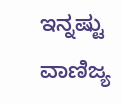ಇನ್ನಷ್ಟು ವಾಣಿಜ್ಯ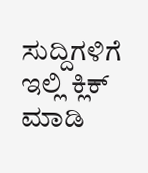ಸುದ್ದಿಗಳಿಗೆ ಇಲ್ಲಿ ಕ್ಲಿಕ್ ಮಾಡಿ